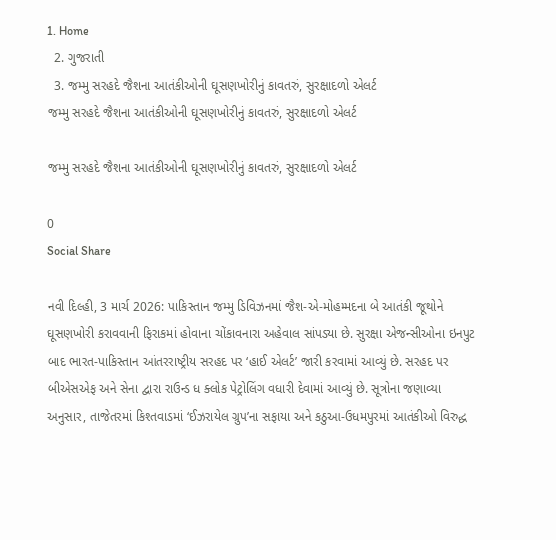1. Home
  2. ગુજરાતી
  3. જમ્મુ સરહદે જૈશના આતંકીઓની ઘૂસણખોરીનું કાવતરું, સુરક્ષાદળો એલર્ટ
જમ્મુ સરહદે જૈશના આતંકીઓની ઘૂસણખોરીનું કાવતરું, સુરક્ષાદળો એલર્ટ

જમ્મુ સરહદે જૈશના આતંકીઓની ઘૂસણખોરીનું કાવતરું, સુરક્ષાદળો એલર્ટ

0
Social Share

નવી દિલ્હી, 3 માર્ચ 2026: પાકિસ્તાન જમ્મુ ડિવિઝનમાં જૈશ-એ-મોહમ્મદના બે આતંકી જૂથોને ઘૂસણખોરી કરાવવાની ફિરાકમાં હોવાના ચોંકાવનારા અહેવાલ સાંપડ્યા છે. સુરક્ષા એજન્સીઓના ઇનપુટ બાદ ભારત-પાકિસ્તાન આંતરરાષ્ટ્રીય સરહદ પર ‘હાઈ એલર્ટ’ જારી કરવામાં આવ્યું છે. સરહદ પર બીએસએફ અને સેના દ્વારા રાઉન્ડ ધ ક્લોક પેટ્રોલિંગ વધારી દેવામાં આવ્યું છે. સૂત્રોના જણાવ્યા અનુસાર, તાજેતરમાં કિશ્તવાડમાં ‘ઈઝરાયેલ ગ્રુપ’ના સફાયા અને કઠુઆ-ઉધમપુરમાં આતંકીઓ વિરુદ્ધ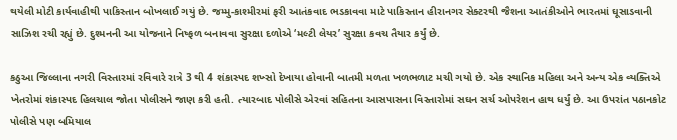થયેલી મોટી કાર્યવાહીથી પાકિસ્તાન બોખલાઈ ગયું છે. જમ્મુ-કાશ્મીરમાં ફરી આતંકવાદ ભડકાવવા માટે પાકિસ્તાન હીરાનગર સેક્ટરથી જૈશના આતંકીઓને ભારતમાં ઘૂસાડવાની સાઝિશ રચી રહ્યું છે. દુશ્મનની આ યોજનાને નિષ્ફળ બનાવવા સુરક્ષા દળોએ ‘મલ્ટી લેયર’ સુરક્ષા કવચ તૈયાર કર્યું છે.

કઠુઆ જિલ્લાના નગરી વિસ્તારમાં રવિવારે રાત્રે 3 થી 4 શંકાસ્પદ શખ્સો દેખાયા હોવાની બાતમી મળતા ખળભળાટ મચી ગયો છે. એક સ્થાનિક મહિલા અને અન્ય એક વ્યક્તિએ ખેતરોમાં શંકાસ્પદ હિલચાલ જોતા પોલીસને જાણ કરી હતી. ત્યારબાદ પોલીસે એરવાં સહિતના આસપાસના વિસ્તારોમાં સઘન સર્ચ ઓપરેશન હાથ ધર્યું છે. આ ઉપરાંત પઠાનકોટ પોલીસે પણ બમિયાલ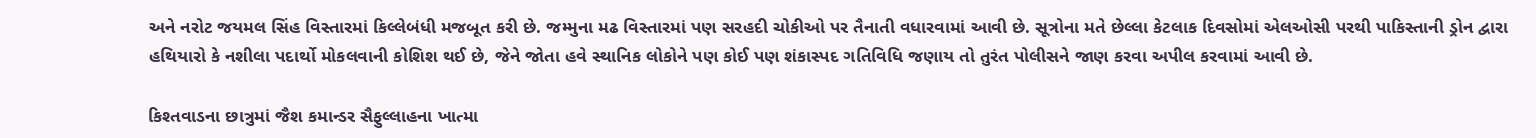અને નરોટ જયમલ સિંહ વિસ્તારમાં કિલ્લેબંધી મજબૂત કરી છે. જમ્મુના મઢ વિસ્તારમાં પણ સરહદી ચોકીઓ પર તૈનાતી વધારવામાં આવી છે. સૂત્રોના મતે છેલ્લા કેટલાક દિવસોમાં એલઓસી પરથી પાકિસ્તાની ડ્રોન દ્વારા હથિયારો કે નશીલા પદાર્થો મોકલવાની કોશિશ થઈ છે, જેને જોતા હવે સ્થાનિક લોકોને પણ કોઈ પણ શંકાસ્પદ ગતિવિધિ જણાય તો તુરંત પોલીસને જાણ કરવા અપીલ કરવામાં આવી છે.

કિશ્તવાડના છાત્રુમાં જૈશ કમાન્ડર સૈફુલ્લાહના ખાત્મા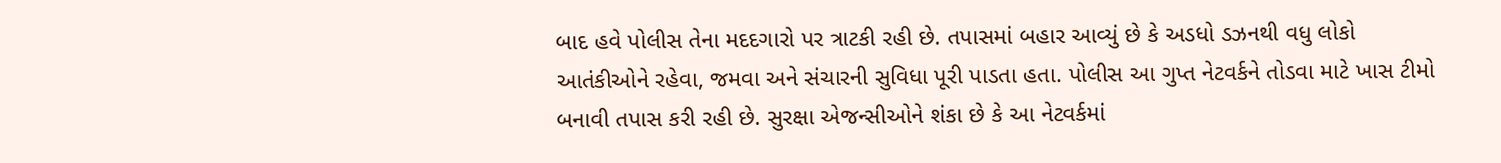બાદ હવે પોલીસ તેના મદદગારો પર ત્રાટકી રહી છે. તપાસમાં બહાર આવ્યું છે કે અડધો ડઝનથી વધુ લોકો આતંકીઓને રહેવા, જમવા અને સંચારની સુવિધા પૂરી પાડતા હતા. પોલીસ આ ગુપ્ત નેટવર્કને તોડવા માટે ખાસ ટીમો બનાવી તપાસ કરી રહી છે. સુરક્ષા એજન્સીઓને શંકા છે કે આ નેટવર્કમાં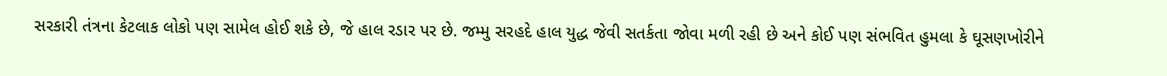સરકારી તંત્રના કેટલાક લોકો પણ સામેલ હોઈ શકે છે, જે હાલ રડાર પર છે. જમ્મુ સરહદે હાલ યુદ્ધ જેવી સતર્કતા જોવા મળી રહી છે અને કોઈ પણ સંભવિત હુમલા કે ઘૂસણખોરીને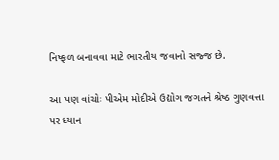નિષ્ફળ બનાવવા માટે ભારતીય જવાનો સજ્જ છે.

આ પણ વાંચોઃ પીએમ મોદીએ ઉદ્યોગ જગતને શ્રેષ્ઠ ગુણવત્તા પર ધ્યાન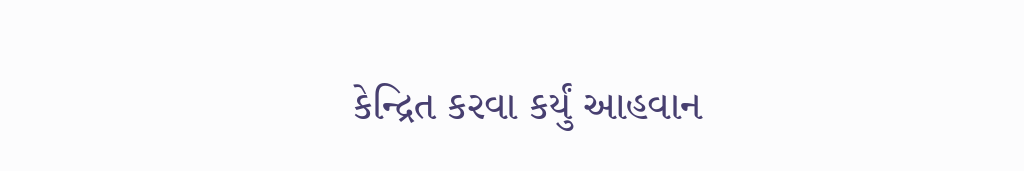કેન્દ્રિત કરવા કર્યું આહવાન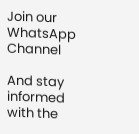Join our WhatsApp Channel

And stay informed with the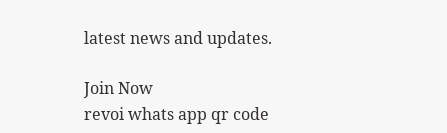latest news and updates.

Join Now
revoi whats app qr code